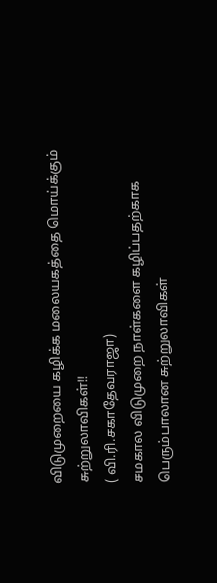விடுமுறையை கழிக்க மலையகத்தை மொய்க்கும் சுற்றுலாவிகள்!!
( வி.ரி.சகாதேவராஜா)
சமகால விடுமுறை நாள்களை கழிப்பதற்காக பெரும்பாலான சுற்றுலாவிகள்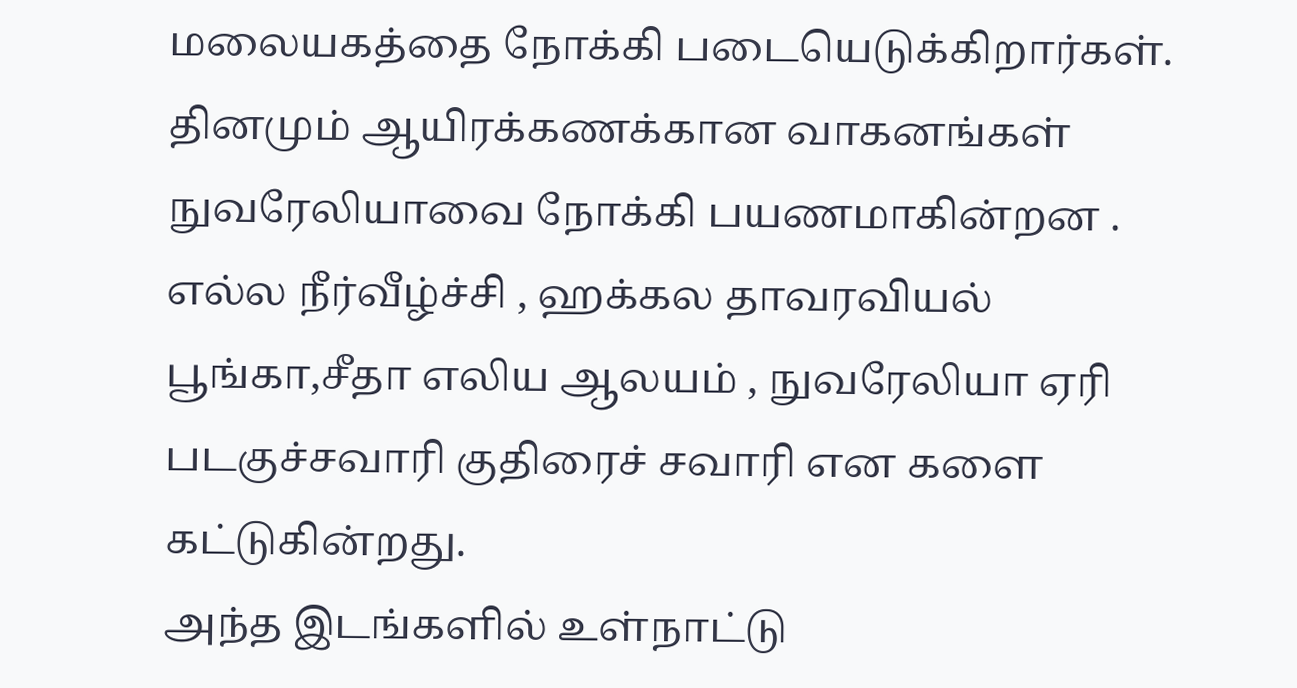மலையகத்தை நோக்கி படையெடுக்கிறார்கள்.
தினமும் ஆயிரக்கணக்கான வாகனங்கள் நுவரேலியாவை நோக்கி பயணமாகின்றன .
எல்ல நீர்வீழ்ச்சி , ஹக்கல தாவரவியல் பூங்கா,சீதா எலிய ஆலயம் , நுவரேலியா ஏரி படகுச்சவாரி குதிரைச் சவாரி என களை கட்டுகின்றது.
அந்த இடங்களில் உள்நாட்டு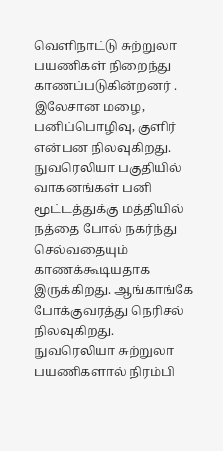வெளிநாட்டு சுற்றுலா பயணிகள் நிறைந்து காணப்படுகின்றனர் .
இலேசான மழை, பனிப்பொழிவு, குளிர் என்பன நிலவுகிறது.
நுவரெலியா பகுதியில் வாகனங்கள் பனி மூட்டத்துக்கு மத்தியில் நத்தை போல் நகர்ந்து செல்வதையும் காணக்கூடியதாக இருக்கிறது. ஆங்காங்கே போக்குவரத்து நெரிசல் நிலவுகிறது.
நுவரெலியா சுற்றுலா பயணிகளால் நிரம்பி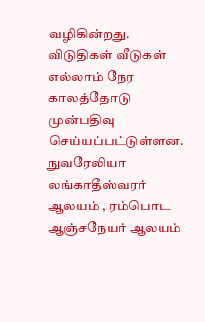வழிகின்றது. விடுதிகள் வீடுகள் எல்லாம் நேர காலத்தோடு முன்பதிவு செய்யப்பட்டுள்ளன.
நுவரேலியா லங்காதீஸ்வரர் ஆலயம் , ரம்பொட ஆஞ்சநேயர் ஆலயம்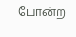போன்ற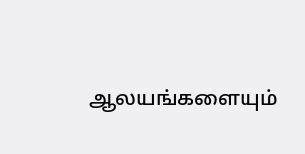ஆலயங்களையும்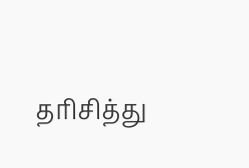தரிசித்து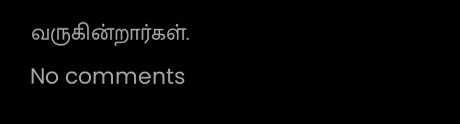வருகின்றார்கள்.
No comments